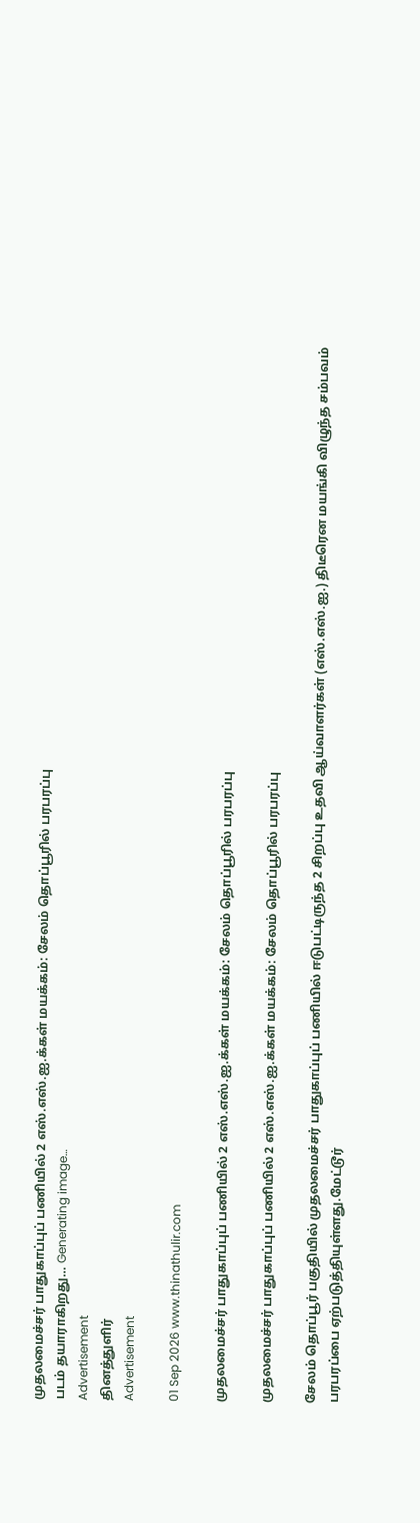முதலமைச்சர் பாதுகாப்புப் பணியில் 2 எஸ்.எஸ்.ஐ.க்கள் மயக்கம்: சேலம் தொப்பூரில் பரபரப்பு
படம் தயாராகிறது… Generating image…
Advertisement
தினத்துளிர்
Advertisement

01 Sep 2026 www.thinathulir.com

முதலமைச்சர் பாதுகாப்புப் பணியில் 2 எஸ்.எஸ்.ஐ.க்கள் மயக்கம்: சேலம் தொப்பூரில் பரபரப்பு

முதலமைச்சர் பாதுகாப்புப் பணியில் 2 எஸ்.எஸ்.ஐ.க்கள் மயக்கம்: சேலம் தொப்பூரில் பரபரப்பு

சேலம் தொப்பூர் பகுதியில் முதலமைச்சர் பாதுகாப்புப் பணியில் ஈடுபட்டிருந்த 2 சிறப்பு உதவி ஆய்வாளர்கள் (எஸ்.எஸ்.ஐ.) திடீரென மயங்கி விழுந்த சம்பவம் பரபரப்பை ஏற்படுத்தியுள்ளது.மேட்டூர்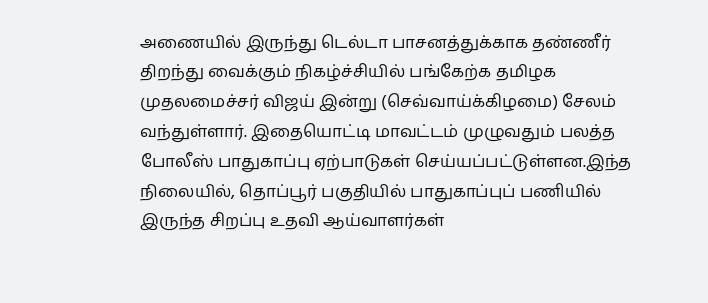அணையில் இருந்து டெல்டா பாசனத்துக்காக தண்ணீர் திறந்து வைக்கும் நிகழ்ச்சியில் பங்கேற்க தமிழக முதலமைச்சர் விஜய் இன்று (செவ்வாய்க்கிழமை) சேலம் வந்துள்ளார். இதையொட்டி மாவட்டம் முழுவதும் பலத்த போலீஸ் பாதுகாப்பு ஏற்பாடுகள் செய்யப்பட்டுள்ளன.இந்த நிலையில், தொப்பூர் பகுதியில் பாதுகாப்புப் பணியில் இருந்த சிறப்பு உதவி ஆய்வாளர்கள்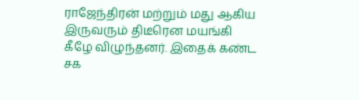ராஜேந்திரன் மற்றும் மது ஆகிய இருவரும் திடீரென மயங்கி கீழே விழுந்தனர். இதைக் கண்ட சக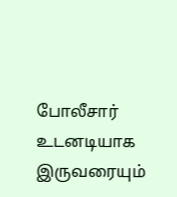போலீசார் உடனடியாக இருவரையும்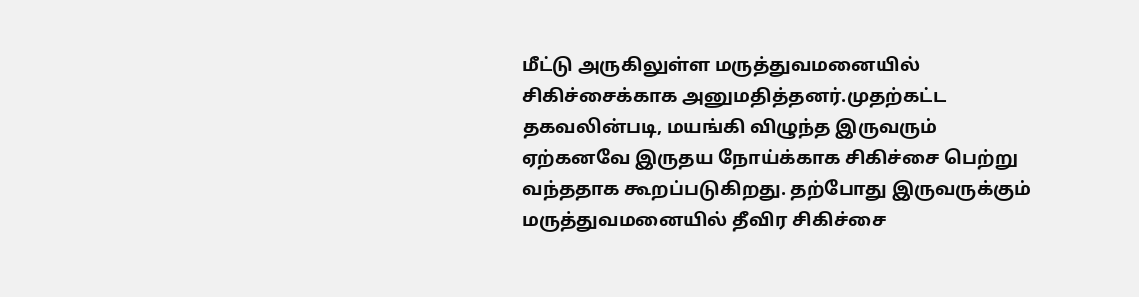மீட்டு அருகிலுள்ள மருத்துவமனையில் சிகிச்சைக்காக அனுமதித்தனர்.முதற்கட்ட தகவலின்படி, மயங்கி விழுந்த இருவரும் ஏற்கனவே இருதய நோய்க்காக சிகிச்சை பெற்று வந்ததாக கூறப்படுகிறது. தற்போது இருவருக்கும் மருத்துவமனையில் தீவிர சிகிச்சை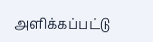அளிக்கப்பட்டு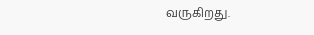வருகிறது.